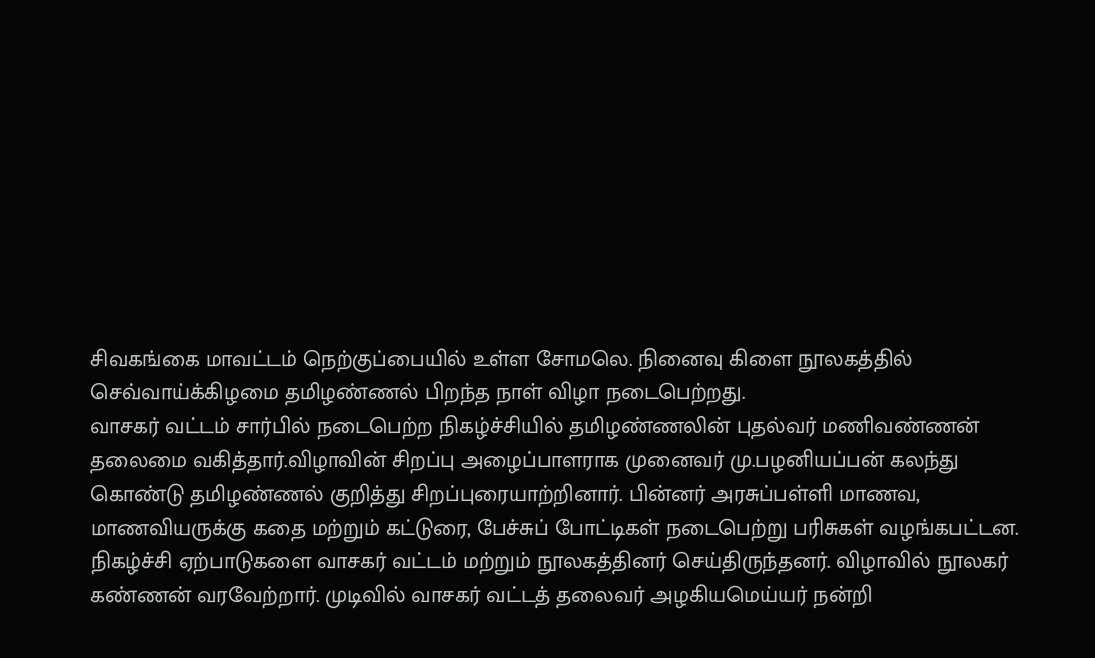சிவகங்கை மாவட்டம் நெற்குப்பையில் உள்ள சோமலெ. நினைவு கிளை நூலகத்தில் செவ்வாய்க்கிழமை தமிழண்ணல் பிறந்த நாள் விழா நடைபெற்றது.
வாசகர் வட்டம் சார்பில் நடைபெற்ற நிகழ்ச்சியில் தமிழண்ணலின் புதல்வர் மணிவண்ணன் தலைமை வகித்தார்.விழாவின் சிறப்பு அழைப்பாளராக முனைவர் மு.பழனியப்பன் கலந்து கொண்டு தமிழண்ணல் குறித்து சிறப்புரையாற்றினார். பின்னர் அரசுப்பள்ளி மாணவ, மாணவியருக்கு கதை மற்றும் கட்டுரை, பேச்சுப் போட்டிகள் நடைபெற்று பரிசுகள் வழங்கபட்டன. நிகழ்ச்சி ஏற்பாடுகளை வாசகர் வட்டம் மற்றும் நூலகத்தினர் செய்திருந்தனர். விழாவில் நூலகர் கண்ணன் வரவேற்றார். முடிவில் வாசகர் வட்டத் தலைவர் அழகியமெய்யர் நன்றி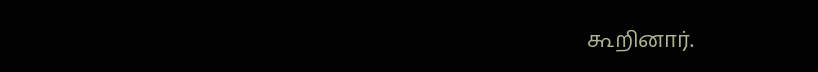கூறினார்.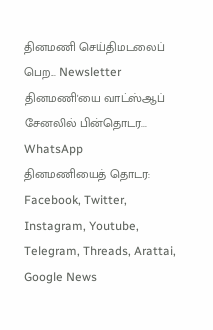தினமணி செய்திமடலைப் பெற... Newsletter
தினமணி'யை வாட்ஸ்ஆப் சேனலில் பின்தொடர... WhatsApp
தினமணியைத் தொடர: Facebook, Twitter, Instagram, Youtube, Telegram, Threads, Arattai, Google News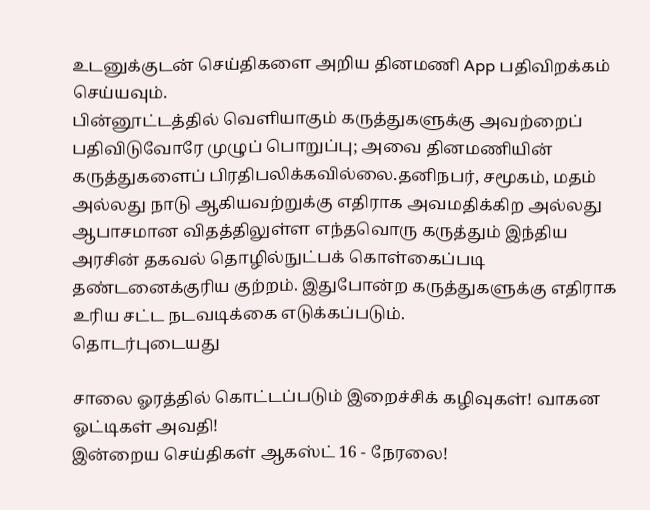உடனுக்குடன் செய்திகளை அறிய தினமணி App பதிவிறக்கம் செய்யவும்.
பின்னூட்டத்தில் வெளியாகும் கருத்துகளுக்கு அவற்றைப் பதிவிடுவோரே முழுப் பொறுப்பு; அவை தினமணியின் கருத்துகளைப் பிரதிபலிக்கவில்லை.தனிநபர், சமூகம், மதம் அல்லது நாடு ஆகியவற்றுக்கு எதிராக அவமதிக்கிற அல்லது ஆபாசமான விதத்திலுள்ள எந்தவொரு கருத்தும் இந்திய அரசின் தகவல் தொழில்நுட்பக் கொள்கைப்படி தண்டனைக்குரிய குற்றம். இதுபோன்ற கருத்துகளுக்கு எதிராக உரிய சட்ட நடவடிக்கை எடுக்கப்படும்.
தொடர்புடையது

சாலை ஓரத்தில் கொட்டப்படும் இறைச்சிக் கழிவுகள்! வாகன ஓட்டிகள் அவதி!
இன்றைய செய்திகள் ஆகஸ்ட் 16 - நேரலை!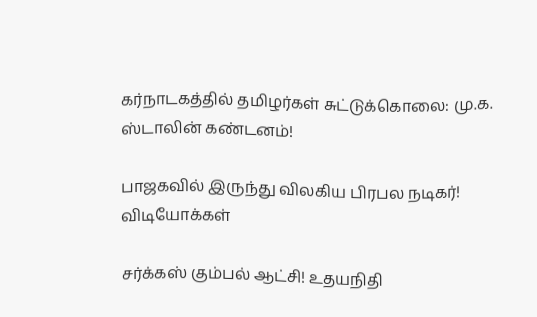கர்நாடகத்தில் தமிழர்கள் சுட்டுக்கொலை: மு.க. ஸ்டாலின் கண்டனம்!

பாஜகவில் இருந்து விலகிய பிரபல நடிகர்!
விடியோக்கள்

சர்க்கஸ் கும்பல் ஆட்சி! உதயநிதி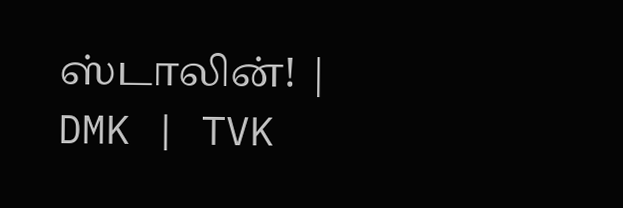ஸ்டாலின்! | DMK | TVK